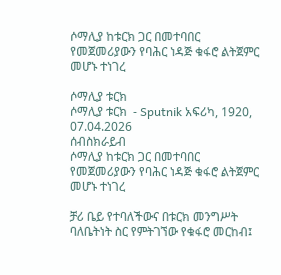ሶማሊያ ከቱርክ ጋር በመተባበር የመጀመሪያውን የባሕር ነዳጅ ቁፋሮ ልትጀምር መሆኑ ተነገረ

ሶማሊያ ቱርክ
ሶማሊያ ቱርክ  - Sputnik አፍሪካ, 1920, 07.04.2026
ሰብስክራይብ
ሶማሊያ ከቱርክ ጋር በመተባበር የመጀመሪያውን የባሕር ነዳጅ ቁፋሮ ልትጀምር መሆኑ ተነገረ

ቻሪ ቤይ የተባለችውና በቱርክ መንግሥት ባለቤትነት ስር የምትገኘው የቁፋሮ መርከብ፤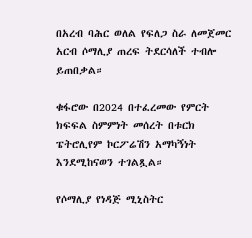በአረብ ባሕር ወለል የፍለጋ ስራ ለመጀመር አርብ ሶማሊያ ጠረፍ ትደርሳለች ተብሎ ይጠበቃል።

ቁፋሮው በ2024 በተፈረመው የምርት ክፍፍል ስምምነት መሰረት በቱርክ ፔትሮሊየም ኮርፖሬሽን አማካኝነት እንደሚከናወን ተገልጿል።

የሶማሊያ የነዳጅ ሚኒስትር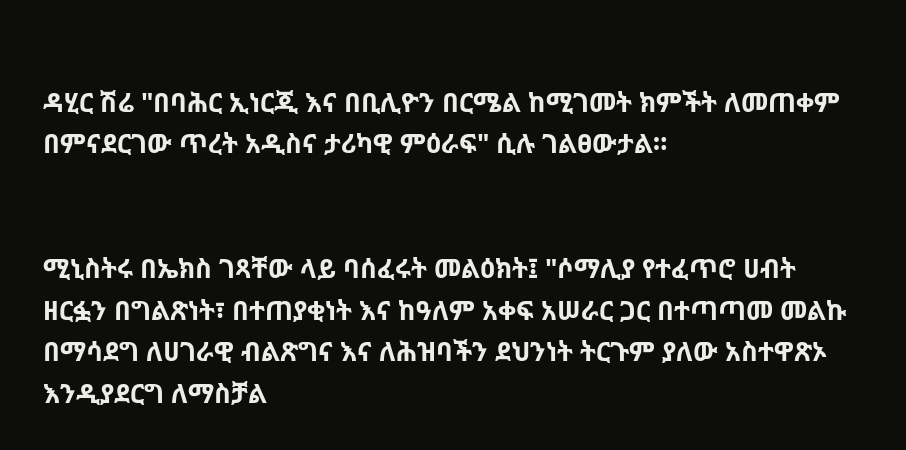ዳሂር ሽሬ "በባሕር ኢነርጂ እና በቢሊዮን በርሜል ከሚገመት ክምችት ለመጠቀም በምናደርገው ጥረት አዲስና ታሪካዊ ምዕራፍ" ሲሉ ገልፀውታል።


ሚኒስትሩ በኤክስ ገጻቸው ላይ ባሰፈሩት መልዕክት፤ "ሶማሊያ የተፈጥሮ ሀብት ዘርፏን በግልጽነት፣ በተጠያቂነት እና ከዓለም አቀፍ አሠራር ጋር በተጣጣመ መልኩ በማሳደግ ለሀገራዊ ብልጽግና እና ለሕዝባችን ደህንነት ትርጉም ያለው አስተዋጽኦ እንዲያደርግ ለማስቻል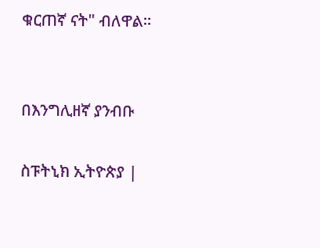ቁርጠኛ ናት" ብለዋል።


በእንግሊዘኛ ያንብቡ

ስፑትኒክ ኢትዮጵያ |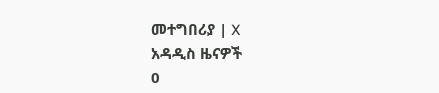መተግበሪያ | X
አዳዲስ ዜናዎች
0